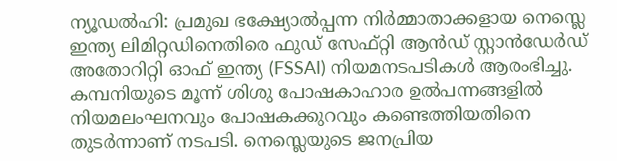ന്യൂഡൽഹി: പ്രമുഖ ഭക്ഷ്യോൽപ്പന്ന നിർമ്മാതാക്കളായ നെസ്ലെ ഇന്ത്യ ലിമിറ്റഡിനെതിരെ ഫുഡ് സേഫ്റ്റി ആൻഡ് സ്റ്റാൻഡേർഡ് അതോറിറ്റി ഓഫ് ഇന്ത്യ (FSSAI) നിയമനടപടികൾ ആരംഭിച്ചു. കമ്പനിയുടെ മൂന്ന് ശിശു പോഷകാഹാര ഉൽപന്നങ്ങളിൽ നിയമലംഘനവും പോഷകക്കുറവും കണ്ടെത്തിയതിനെ തുടർന്നാണ് നടപടി. നെസ്ലെയുടെ ജനപ്രിയ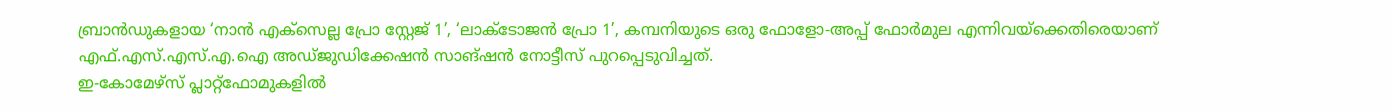ബ്രാൻഡുകളായ ‘നാൻ എക്സെല്ല പ്രോ സ്റ്റേജ് 1’, ‘ലാക്ടോജൻ പ്രോ 1’, കമ്പനിയുടെ ഒരു ഫോളോ-അപ്പ് ഫോർമുല എന്നിവയ്ക്കെതിരെയാണ് എഫ്.എസ്.എസ്.എ.ഐ അഡ്ജുഡിക്കേഷൻ സാങ്ഷൻ നോട്ടീസ് പുറപ്പെടുവിച്ചത്.
ഇ-കോമേഴ്സ് പ്ലാറ്റ്ഫോമുകളിൽ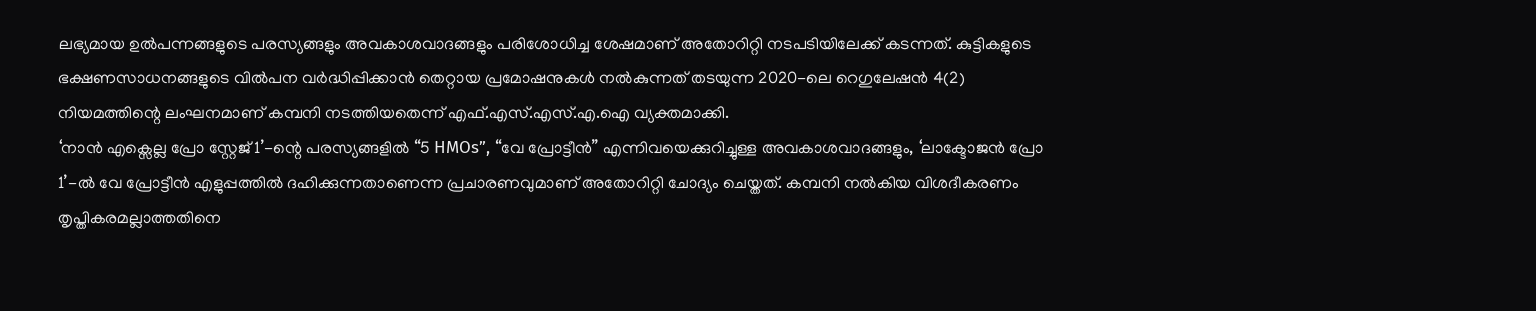ലഭ്യമായ ഉൽപന്നങ്ങളുടെ പരസ്യങ്ങളും അവകാശവാദങ്ങളും പരിശോധിച്ച ശേഷമാണ് അതോറിറ്റി നടപടിയിലേക്ക് കടന്നത്. കുട്ടികളുടെ ഭക്ഷണസാധനങ്ങളുടെ വിൽപന വർദ്ധിപ്പിക്കാൻ തെറ്റായ പ്രമോഷനുകൾ നൽകുന്നത് തടയുന്ന 2020-ലെ റെഗുലേഷൻ 4(2) നിയമത്തിന്റെ ലംഘനമാണ് കമ്പനി നടത്തിയതെന്ന് എഫ്.എസ്.എസ്.എ.ഐ വ്യക്തമാക്കി.
‘നാൻ എക്സെല്ല പ്രോ സ്റ്റേജ് 1’-ന്റെ പരസ്യങ്ങളിൽ “5 HMOs”, “വേ പ്രോട്ടീൻ” എന്നിവയെക്കുറിച്ചുള്ള അവകാശവാദങ്ങളും, ‘ലാക്ടോജൻ പ്രോ 1’-ൽ വേ പ്രോട്ടീൻ എളുപ്പത്തിൽ ദഹിക്കുന്നതാണെന്ന പ്രചാരണവുമാണ് അതോറിറ്റി ചോദ്യം ചെയ്തത്. കമ്പനി നൽകിയ വിശദീകരണം തൃപ്തികരമല്ലാത്തതിനെ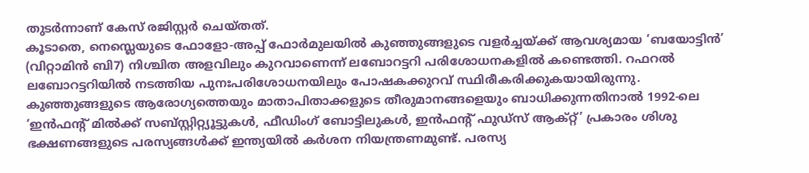തുടർന്നാണ് കേസ് രജിസ്റ്റർ ചെയ്തത്.
കൂടാതെ, നെസ്ലെയുടെ ഫോളോ-അപ്പ് ഫോർമുലയിൽ കുഞ്ഞുങ്ങളുടെ വളർച്ചയ്ക്ക് ആവശ്യമായ ‘ബയോട്ടിൻ’ (വിറ്റാമിൻ ബി7) നിശ്ചിത അളവിലും കുറവാണെന്ന് ലബോറട്ടറി പരിശോധനകളിൽ കണ്ടെത്തി. റഫറൽ ലബോറട്ടറിയിൽ നടത്തിയ പുനഃപരിശോധനയിലും പോഷകക്കുറവ് സ്ഥിരീകരിക്കുകയായിരുന്നു.
കുഞ്ഞുങ്ങളുടെ ആരോഗ്യത്തെയും മാതാപിതാക്കളുടെ തീരുമാനങ്ങളെയും ബാധിക്കുന്നതിനാൽ 1992-ലെ ‘ഇൻഫന്റ് മിൽക്ക് സബ്സ്റ്റിറ്റ്യൂട്ടുകൾ, ഫീഡിംഗ് ബോട്ടിലുകൾ, ഇൻഫന്റ് ഫുഡ്സ് ആക്റ്റ്’ പ്രകാരം ശിശു ഭക്ഷണങ്ങളുടെ പരസ്യങ്ങൾക്ക് ഇന്ത്യയിൽ കർശന നിയന്ത്രണമുണ്ട്. പരസ്യ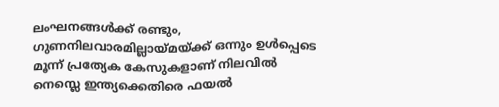ലംഘനങ്ങൾക്ക് രണ്ടും, ഗുണനിലവാരമില്ലായ്മയ്ക്ക് ഒന്നും ഉൾപ്പെടെ മൂന്ന് പ്രത്യേക കേസുകളാണ് നിലവിൽ നെസ്ലെ ഇന്ത്യക്കെതിരെ ഫയൽ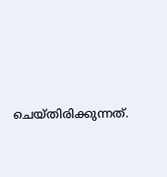ചെയ്തിരിക്കുന്നത്.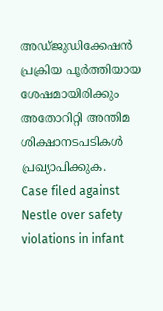അഡ്ജുഡിക്കേഷൻ പ്രക്രിയ പൂർത്തിയായ ശേഷമായിരിക്കും അതോറിറ്റി അന്തിമ ശിക്ഷാനടപടികൾ പ്രഖ്യാപിക്കുക.
Case filed against Nestle over safety violations in infant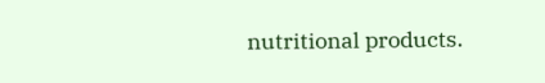nutritional products.